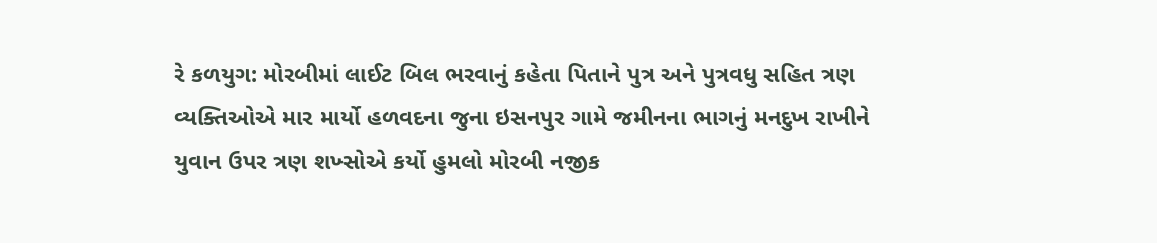રે કળયુગ: મોરબીમાં લાઈટ બિલ ભરવાનું કહેતા પિતાને પુત્ર અને પુત્રવધુ સહિત ત્રણ વ્યક્તિઓએ માર માર્યો હળવદના જુના ઇસનપુર ગામે જમીનના ભાગનું મનદુખ રાખીને યુવાન ઉપર ત્રણ શખ્સોએ કર્યો હુમલો મોરબી નજીક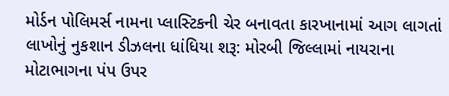મોર્ડન પોલિમર્સ નામના પ્લાસ્ટિકની ચેર બનાવતા કારખાનામાં આગ લાગતાં લાખોનું નુકશાન ડીઝલના ધાંધિયા શરૂ: મોરબી જિલ્લામાં નાયરાના મોટાભાગના પંપ ઉપર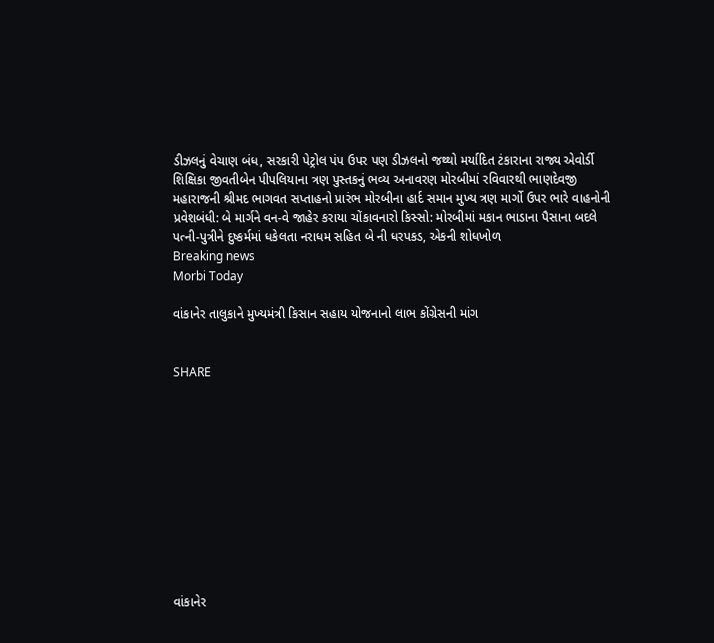ડીઝલનું વેચાણ બંધ, સરકારી પેટ્રોલ પંપ ઉપર પણ ડીઝલનો જથ્થો મર્યાદિત ટંકારાના રાજ્ય એવોર્ડી શિક્ષિકા જીવતીબેન પીપલિયાના ત્રણ પુસ્તકનું ભવ્ય અનાવરણ મોરબીમાં રવિવારથી ભાણદેવજી મહારાજની શ્રીમદ ભાગવત સપ્તાહનો પ્રારંભ મોરબીના હાર્દ સમાન મુખ્ય ત્રણ માર્ગો ઉપર ભારે વાહનોની પ્રવેશબંધી: બે માર્ગને વન-વે જાહેર કરાયા ચોંકાવનારો કિસ્સો: મોરબીમાં મકાન ભાડાના પૈસાના બદલે પત્ની-પુત્રીને દુષ્કર્મમાં ધકેલતા નરાધમ સહિત બે ની ધરપકડ, એકની શોધખોળ
Breaking news
Morbi Today

વાંકાનેર તાલુકાને મુખ્યમંત્રી કિસાન સહાય યોજનાનો લાભ કોંગ્રેસની માંગ


SHARE











વાંકાનેર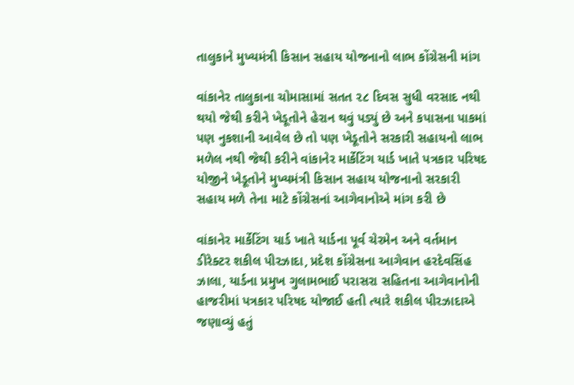તાલુકાને મુખ્યમંત્રી કિસાન સહાય યોજનાનો લાભ કોંગ્રેસની માંગ

વાંકાનેર તાલુકાના ચોમાસામાં સતત ૨૮ દિવસ સુધી વરસાદ નથી થયો જેથી કરીને ખેડૂતોને હેરાન થવું પડ્યું છે અને કપાસના પાકમાં પણ નુકશાની આવેલ છે તો પણ ખેડૂતોને સરકારી સહાયનો લાભ મળેલ નથી જેથી કરીને વાંકાનેર માર્કેટિંગ યાર્ડ ખાતે પત્રકાર પરિષદ યોજીને ખેડૂતોને મુખ્યમંત્રી કિસાન સહાય યોજનાનો સરકારી સહાય મળે તેના માટે કોંગ્રેસનાં આગેવાનોએ માંગ કરી છે

વાંકાનેર માર્કેટિંગ યાર્ડ ખાતે યાર્ડના પૂર્વ ચેરમેન અને વર્તમાન ડીરેક્ટર શકીલ પીરઝાદા, પ્રદેશ કોંગ્રેસના આગેવાન હરદેવસિંહ ઝાલા, યાર્ડના પ્રમુખ ગુલામભાઈ પરાસરા સહિતના આગેવાનોની હાજરીમાં પત્રકાર પરિષદ યોજાઈ હતી ત્યારે શકીલ પીરઝાદાએ જણાવ્યું હતું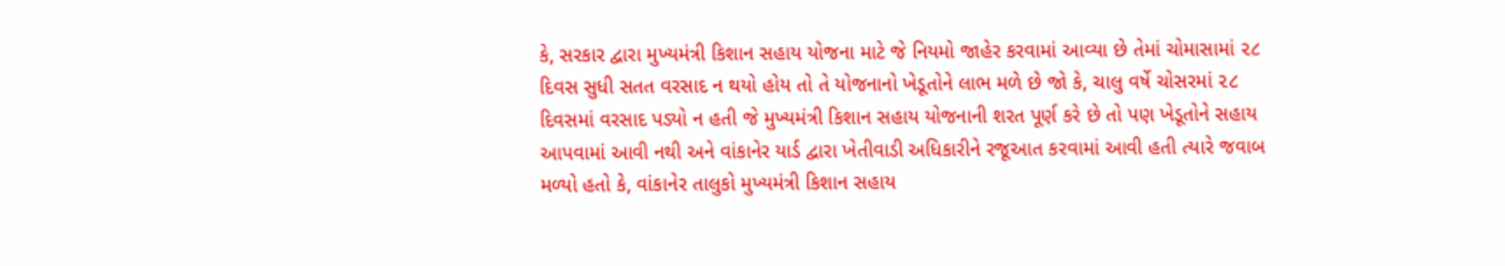કે, સરકાર દ્વારા મુખ્યમંત્રી કિશાન સહાય યોજના માટે જે નિયમો જાહેર કરવામાં આવ્યા છે તેમાં ચોમાસામાં ૨૮ દિવસ સુધી સતત વરસાદ ન થયો હોય તો તે યોજનાનો ખેડૂતોને લાભ મળે છે જો કે, ચાલુ વર્ષે ચોસરમાં ૨૮ દિવસમાં વરસાદ પડ્યો ન હતી જે મુખ્યમંત્રી કિશાન સહાય યોજનાની શરત પૂર્ણ કરે છે તો પણ ખેડૂતોને સહાય આપવામાં આવી નથી અને વાંકાનેર યાર્ડ દ્વારા ખેતીવાડી અધિકારીને રજૂઆત કરવામાં આવી હતી ત્યારે જવાબ મળ્યો હતો કે, વાંકાનેર તાલુકો મુખ્યમંત્રી કિશાન સહાય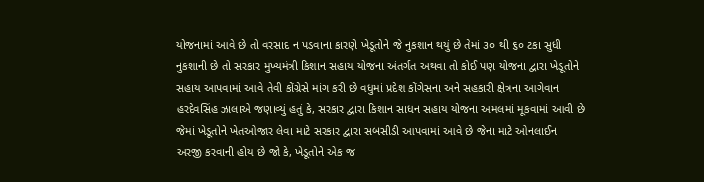યોજનામાં આવે છે તો વરસાદ ન પડવાના કારણે ખેડૂતોને જે નુકશાન થયું છે તેમાં ૩૦ થી ૬૦ ટકા સુધી નુકશાની છે તો સરકાર મુખ્યમંત્રી કિશાન સહાય યોજના અંતર્ગત અથવા તો કોઈ પણ યોજના દ્વારા ખેડૂતોને સહાય આપવામાં આવે તેવી કોંગ્રેસે માંગ કરી છે વધુમાં પ્રદેશ કોંગેસના અને સહકારી ક્ષેત્રના આગેવાન હરદેવસિંહ ઝાલાએ જણાવ્યું હતું કે, સરકાર દ્વારા કિશાન સાધન સહાય યોજના અમલમાં મૂકવામાં આવી છે જેમાં ખેડૂતોને ખેતઓજાર લેવા માટે સરકાર દ્વારા સબસીડી આપવામાં આવે છે જેના માટે ઓનલાઈન અરજી કરવાની હોય છે જો કે, ખેડૂતોને એક જ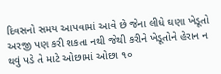દિવસનો સમય આપવામાં આવે છે જેના લીધે ઘણા ખેડૂતો અરજી પણ કરી શકતા નથી જેથી કરીને ખેડૂતોને હેરાન ન થવું પડે તે માટે ઓછામાં ઓછા ૧૦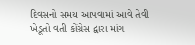દિવસનો સમય આપવામાં આવે તેવી ખેડૂતો વતી કોંગ્રેસ દ્વારા માંગ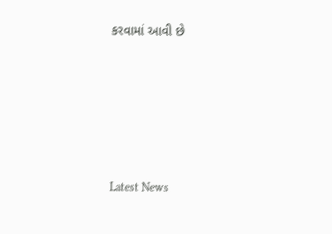કરવામાં આવી છે






Latest News